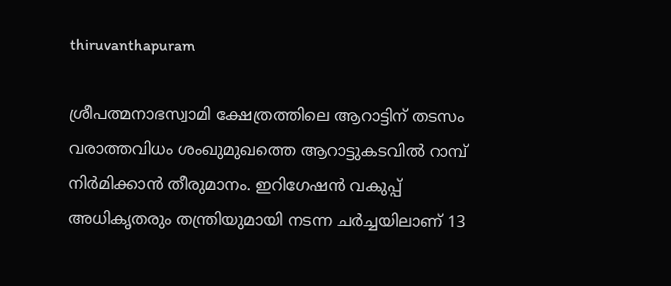thiruvanthapuram

ശ്രീപത്മനാഭസ്വാമി ക്ഷേത്രത്തിലെ ആറാട്ടിന് തടസം വരാത്തവിധം ശംഖുമുഖത്തെ ആറാട്ടുകടവില്‍ റാമ്പ് നിര്‍മിക്കാന്‍ തീരുമാനം. ഇറിഗേഷന്‍ വകുപ്പ് അധികൃതരും തന്ത്രിയുമായി നടന്ന ചര്‍ച്ചയിലാണ് 13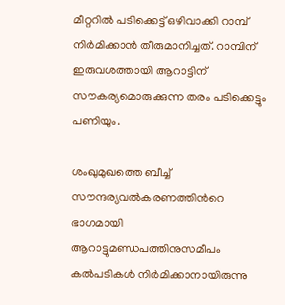മീറ്ററില്‍ പടിക്കെട്ട് ഒഴിവാക്കി റാമ്പ് നിര്‍മിക്കാന്‍ തീരുമാനിച്ചത്. റാമ്പിന് ഇരുവശത്തായി ആറാട്ടിന് സൗകര്യമൊരുക്കുന്ന തരം പടിക്കെട്ടും പണിയും.

ശംഖുമുഖത്തെ ബീച്ച് സൗന്ദര്യവല്‍കരണത്തിന്‍റെ ഭാഗമായി ആറാട്ടുമണ്ഡപത്തിനുസമീപം കല്‍പടികള്‍ നിര്‍മിക്കാനായിരുന്നു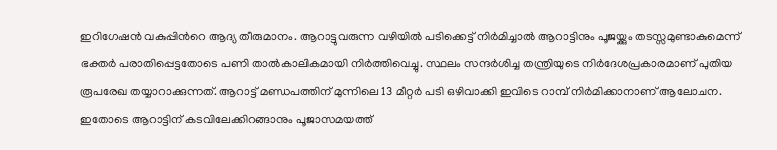ഇറിഗേഷന്‍ വകുപ്പിന്‍റെ ആദ്യ തീരുമാനം. ആറാട്ടുവരുന്ന വഴിയില്‍ പടിക്കെട്ട് നിര്‍മിച്ചാല്‍ ആറാട്ടിനും പൂജയ്ക്കും തടസ്സമുണ്ടാകുമെന്ന് ഭക്തര്‍ പരാതിപ്പെട്ടതോടെ പണി താല്‍കാലികമായി നിര്‍ത്തിവെച്ചു. സ്ഥലം സന്ദര്‍ശിച്ച തന്ത്രിയുടെ നിര്‍ദേശപ്രകാരമാണ് പുതിയ രൂപരേഖ തയ്യാറാക്കുന്നത്. ആറാട്ട് മണ്ഡപത്തിന് മുന്നിലെ 13 മീറ്റര്‍ പടി ഒഴിവാക്കി ഇവിടെ റാമ്പ് നിര്‍മിക്കാനാണ് ആലോചന. ഇതോടെ ആറാട്ടിന് കടവിലേക്കിറങ്ങാനും പൂജാസമയത്ത്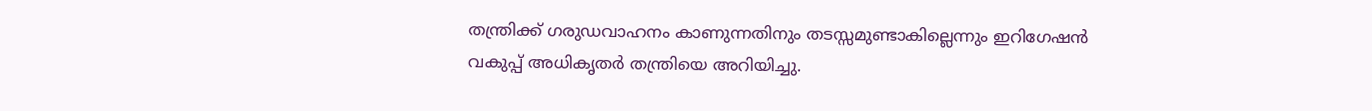തന്ത്രിക്ക് ഗരുഡവാഹനം കാണുന്നതിനും തടസ്സമുണ്ടാകില്ലെന്നും ഇറിഗേഷന്‍ വകുപ്പ് അധികൃതര്‍ തന്ത്രിയെ അറിയിച്ചു.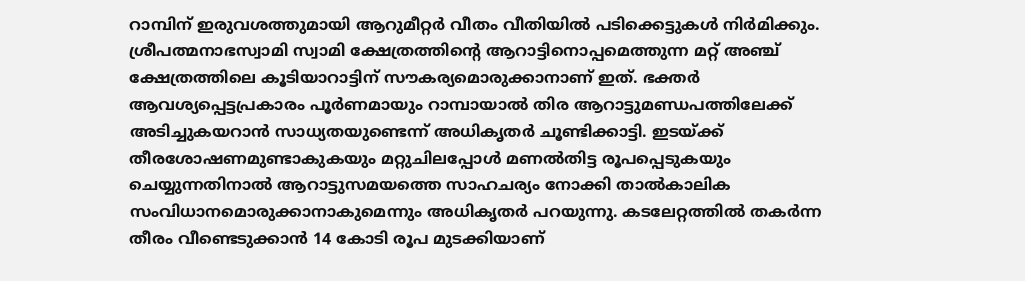റാമ്പിന് ഇരുവശത്തുമായി ആറുമീറ്റര്‍ വീതം വീതിയില്‍ പടിക്കെട്ടുകള്‍ നിര്‍മിക്കും. ശ്രീപത്മനാഭസ്വാമി സ്വാമി ക്ഷേത്രത്തിന്‍റെ ആറാട്ടിനൊപ്പമെത്തുന്ന മറ്റ് അഞ്ച് ക്ഷേത്രത്തിലെ കൂടിയാറാട്ടിന് സൗകര്യമൊരുക്കാനാണ് ഇത്. ഭക്തര്‍ ആവശ്യപ്പെട്ടപ്രകാരം പൂര്‍ണമായും റാമ്പായാല്‍ തിര ആറാട്ടുമണ്ഡപത്തിലേക്ക് അടിച്ചുകയറാന്‍ സാധ്യതയുണ്ടെന്ന് അധികൃതര്‍ ചൂണ്ടിക്കാട്ടി. ഇടയ്ക്ക് തീരശോഷണമുണ്ടാകുകയും മറ്റുചിലപ്പോള്‍ മണല്‍തിട്ട രൂപപ്പെടുകയും ചെയ്യുന്നതിനാല്‍ ആറാട്ടുസമയത്തെ സാഹചര്യം നോക്കി താല്‍കാലിക സംവിധാനമൊരുക്കാനാകുമെന്നും അധികൃതര്‍ പറയുന്നു. കടലേറ്റത്തില്‍ തകര്‍ന്ന തീരം വീണ്ടെടുക്കാന്‍ 14 കോടി രൂപ മുടക്കിയാണ്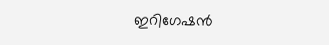ഇറിഗേഷന്‍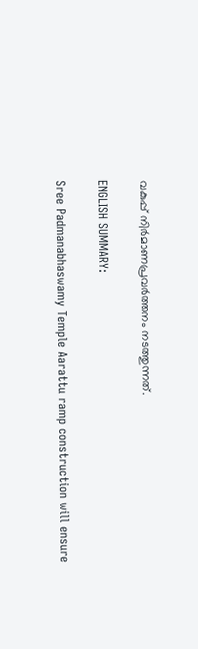വകുപ്പ് നിര്‍മാണപ്രവര്‍ത്തനം നടത്തുന്നത്.

ENGLISH SUMMARY:

Sree Padmanabhaswamy Temple Aarattu ramp construction will ensure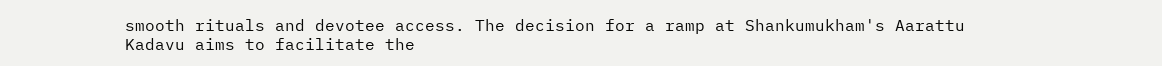smooth rituals and devotee access. The decision for a ramp at Shankumukham's Aarattu Kadavu aims to facilitate the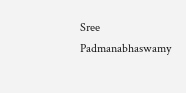Sree Padmanabhaswamy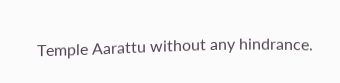Temple Aarattu without any hindrance.